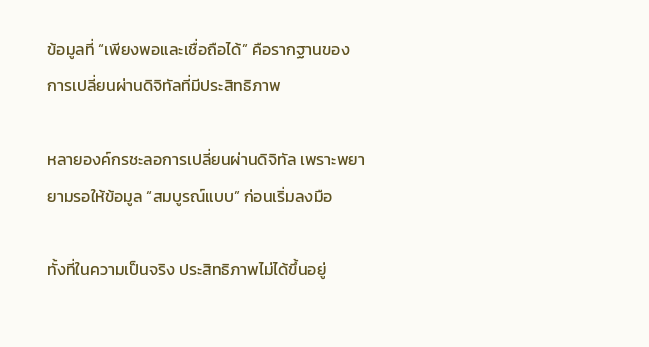ข้อมูลที่ “เพียงพอและเชื่อถือได้” คือรากฐานของการเปลี่ยนผ่านดิจิทัลที่มีประสิทธิภาพ

หลายองค์กรชะลอการเปลี่ยนผ่านดิจิทัล เพราะพยายามรอให้ข้อมูล “สมบูรณ์แบบ” ก่อนเริ่มลงมือ

ทั้งที่ในความเป็นจริง ประสิทธิภาพไม่ได้ขึ้นอยู่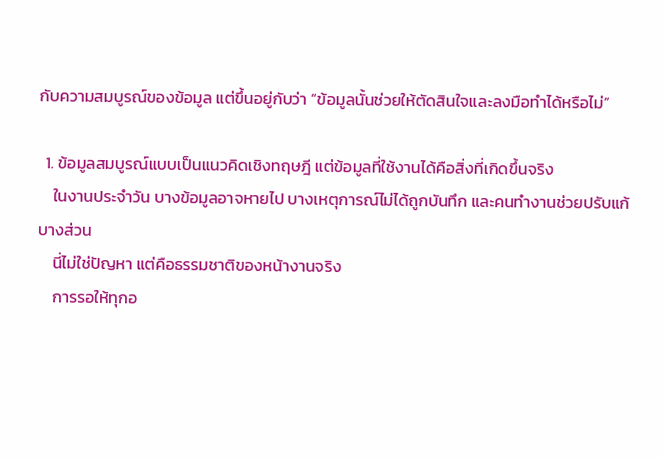กับความสมบูรณ์ของข้อมูล แต่ขึ้นอยู่กับว่า “ข้อมูลนั้นช่วยให้ตัดสินใจและลงมือทำได้หรือไม่”

  1. ข้อมูลสมบูรณ์แบบเป็นแนวคิดเชิงทฤษฎี แต่ข้อมูลที่ใช้งานได้คือสิ่งที่เกิดขึ้นจริง
    ในงานประจำวัน บางข้อมูลอาจหายไป บางเหตุการณ์ไม่ได้ถูกบันทึก และคนทำงานช่วยปรับแก้บางส่วน
    นี่ไม่ใช่ปัญหา แต่คือธรรมชาติของหน้างานจริง
    การรอให้ทุกอ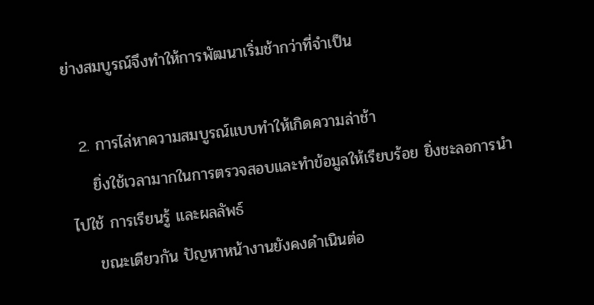ย่างสมบูรณ์จึงทำให้การพัฒนาเริ่มช้ากว่าที่จำเป็น

  2. การไล่หาความสมบูรณ์แบบทำให้เกิดความล่าช้า
    ยิ่งใช้เวลามากในการตรวจสอบและทำข้อมูลให้เรียบร้อย ยิ่งชะลอการนำไปใช้ การเรียนรู้ และผลลัพธ์
    ขณะเดียวกัน ปัญหาหน้างานยังคงดำเนินต่อ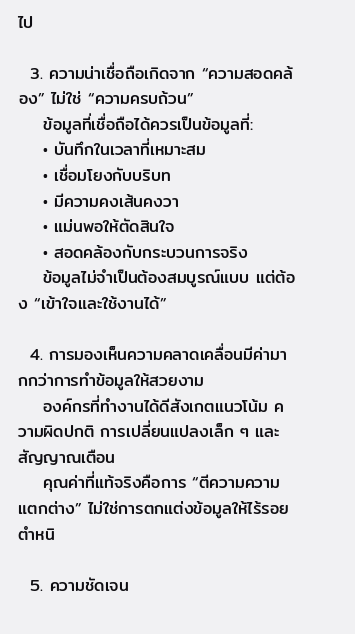ไป

  3. ความน่าเชื่อถือเกิดจาก “ความสอดคล้อง” ไม่ใช่ “ความครบถ้วน”
    ข้อมูลที่เชื่อถือได้ควรเป็นข้อมูลที่:
    • บันทึกในเวลาที่เหมาะสม
    • เชื่อมโยงกับบริบท
    • มีความคงเส้นคงวา
    • แม่นพอให้ตัดสินใจ
    • สอดคล้องกับกระบวนการจริง
    ข้อมูลไม่จำเป็นต้องสมบูรณ์แบบ แต่ต้อง “เข้าใจและใช้งานได้”

  4. การมองเห็นความคลาดเคลื่อนมีค่ามากกว่าการทำข้อมูลให้สวยงาม
    องค์กรที่ทำงานได้ดีสังเกตแนวโน้ม ความผิดปกติ การเปลี่ยนแปลงเล็ก ๆ และสัญญาณเตือน
    คุณค่าที่แท้จริงคือการ “ตีความความแตกต่าง” ไม่ใช่การตกแต่งข้อมูลให้ไร้รอยตำหนิ

  5. ความชัดเจน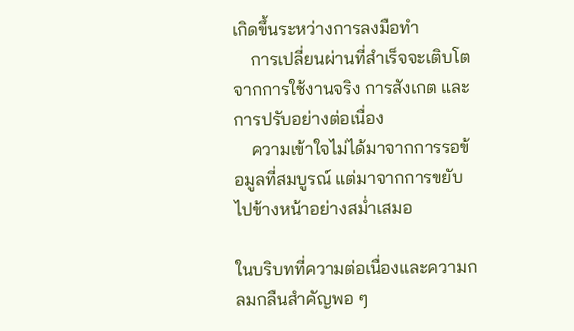เกิดขึ้นระหว่างการลงมือทำ
    การเปลี่ยนผ่านที่สำเร็จจะเติบโตจากการใช้งานจริง การสังเกต และการปรับอย่างต่อเนื่อง
    ความเข้าใจไม่ได้มาจากการรอข้อมูลที่สมบูรณ์ แต่มาจากการขยับไปข้างหน้าอย่างสม่ำเสมอ

ในบริบทที่ความต่อเนื่องและความกลมกลืนสำคัญพอ ๆ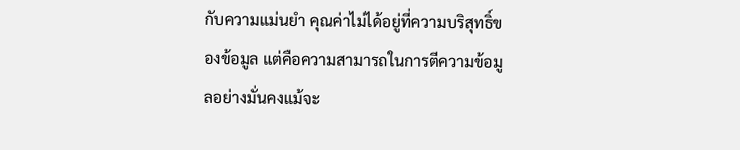กับความแม่นยำ คุณค่าไม่ได้อยู่ที่ความบริสุทธิ์ของข้อมูล แต่คือความสามารถในการตีความข้อมูลอย่างมั่นคงแม้จะ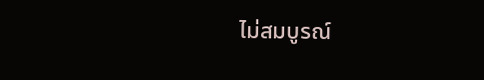ไม่สมบูรณ์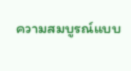ความสมบูรณ์แบบ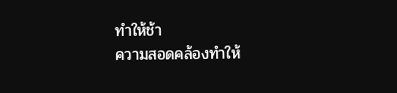ทำให้ช้า
ความสอดคล้องทำให้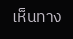เห็นทาง